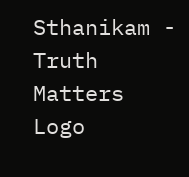Sthanikam - Truth Matters
Logo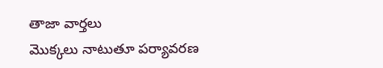తాజా వార్తలు
మొక్కలు నాటుతూ పర్యావరణ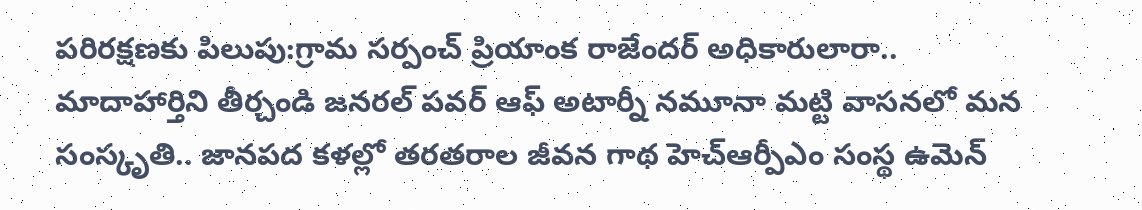పరిరక్షణకు పిలుపు:గ్రామ సర్పంచ్ ప్రియాంక రాజేందర్ అధికారులారా.. మాదాహార్తిని తీర్చండి జనరల్ పవర్ ఆఫ్ అటార్నీ నమూనా మట్టి వాసనలో మన సంస్కృతి.. జానపద కళల్లో తరతరాల జీవన గాథ హెచ్ఆర్పీఎం సంస్థ ఉమెన్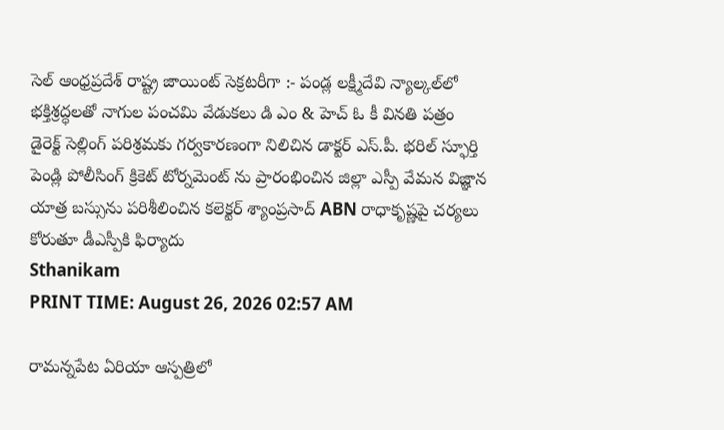సెల్ ఆంధ్రప్రదేశ్ రాష్ట్ర జాయింట్ సెక్రటరీగా :- పండ్ల లక్ష్మీదేవి న్యాల్కల్‌లో భక్తిశ్రద్ధలతో నాగుల పంచమి వేడుకలు డి ఎం & హెచ్ ఓ కీ వినతి పత్రం డైరెక్ట్ సెల్లింగ్ పరిశ్రమకు గర్వకారణంగా నిలిచిన డాక్టర్ ఎస్.పీ. భరిల్ స్ఫూర్తి పెండ్లి పోలీసింగ్ క్రికెట్ టోర్నమెంట్ ను ప్రారంభించిన జిల్లా ఎస్పీ వేమన విజ్ఞాన యాత్ర బస్సును పరిశీలించిన కలెక్టర్ శ్యాంప్రసాద్ ABN రాధాకృష్ణపై చర్యలు కోరుతూ డీఎస్పీకి ఫిర్యాదు
Sthanikam
PRINT TIME: August 26, 2026 02:57 AM

రామన్నపేట ఏరియా ఆస్పత్రిలో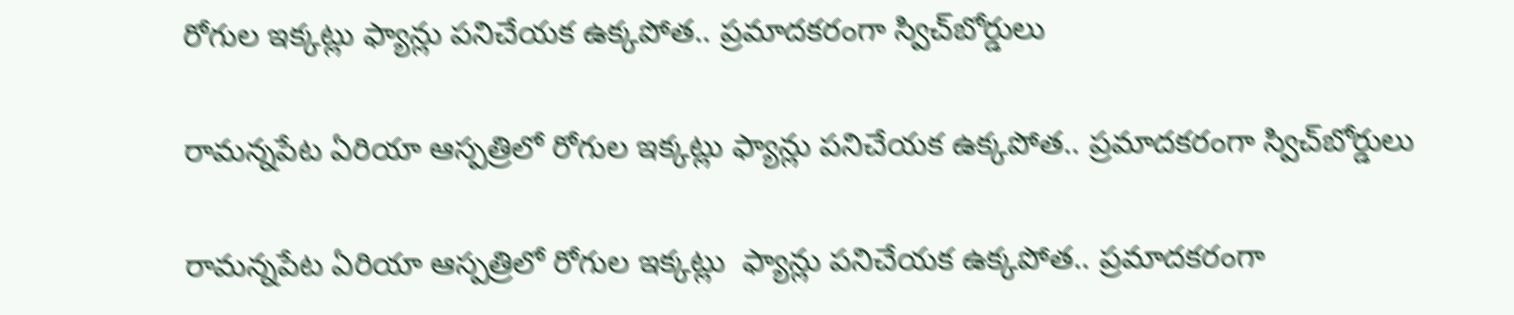రోగుల ఇక్కట్లు ఫ్యాన్లు పనిచేయక ఉక్కపోత.. ప్రమాదకరంగా స్విచ్‌బోర్డులు

రామన్నపేట ఏరియా ఆస్పత్రిలో రోగుల ఇక్కట్లు ఫ్యాన్లు పనిచేయక ఉక్కపోత.. ప్రమాదకరంగా స్విచ్‌బోర్డులు

రామన్నపేట ఏరియా ఆస్పత్రిలో రోగుల ఇక్కట్లు  ఫ్యాన్లు పనిచేయక ఉక్కపోత.. ప్రమాదకరంగా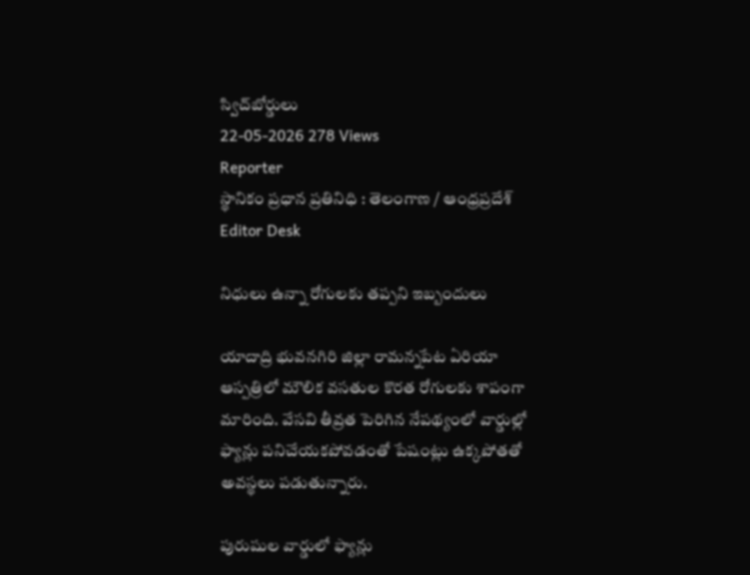స్విచ్‌బోర్డులు
22-05-2026 278 Views
Reporter
స్థానికం ప్రధాన ప్రతినిధి : తెలంగాణ / ఆంధ్రప్రదేశ్
Editor Desk

నిధులు ఉన్నా రోగులకు తప్పని ఇబ్బందులు

యాదాద్రి భువనగిరి జిల్లా రామన్నపేట ఏరియా ఆస్పత్రిలో మౌలిక వసతుల కొరత రోగులకు శాపంగా మారింది. వేసవి తీవ్రత పెరిగిన నేపథ్యంలో వార్డుల్లో ఫ్యాన్లు పనిచేయకపోవడంతో పేషంట్లు ఉక్కపోతతో అవస్థలు పడుతున్నారు.

పురుషుల వార్డులో ఫ్యాన్లు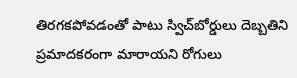తిరగకపోవడంతో పాటు స్విచ్‌బోర్డులు దెబ్బతిని ప్రమాదకరంగా మారాయని రోగులు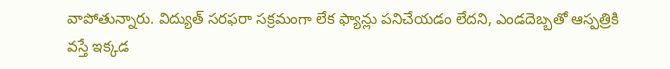వాపోతున్నారు. విద్యుత్ సరఫరా సక్రమంగా లేక ఫ్యాన్లు పనిచేయడం లేదని, ఎండదెబ్బతో ఆస్పత్రికి వస్తే ఇక్కడ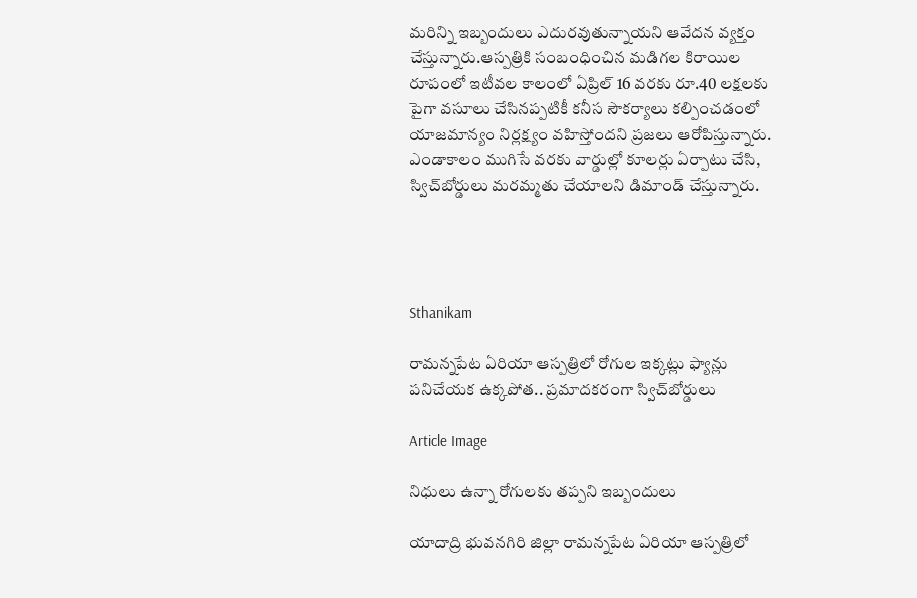మరిన్ని ఇబ్బందులు ఎదురవుతున్నాయని ఆవేదన వ్యక్తం చేస్తున్నారు.ఆస్పత్రికి సంబంధించిన మడిగల కిరాయిల రూపంలో ఇటీవల కాలంలో ఏప్రిల్ 16 వరకు రూ.40 లక్షలకు పైగా వసూలు చేసినప్పటికీ కనీస సౌకర్యాలు కల్పించడంలో యాజమాన్యం నిర్లక్ష్యం వహిస్తోందని ప్రజలు ఆరోపిస్తున్నారు. ఎండాకాలం ముగిసే వరకు వార్డుల్లో కూలర్లు ఏర్పాటు చేసి, స్విచ్‌బోర్డులు మరమ్మతు చేయాలని డిమాండ్ చేస్తున్నారు.




Sthanikam

రామన్నపేట ఏరియా ఆస్పత్రిలో రోగుల ఇక్కట్లు ఫ్యాన్లు పనిచేయక ఉక్కపోత.. ప్రమాదకరంగా స్విచ్‌బోర్డులు

Article Image

నిధులు ఉన్నా రోగులకు తప్పని ఇబ్బందులు

యాదాద్రి భువనగిరి జిల్లా రామన్నపేట ఏరియా ఆస్పత్రిలో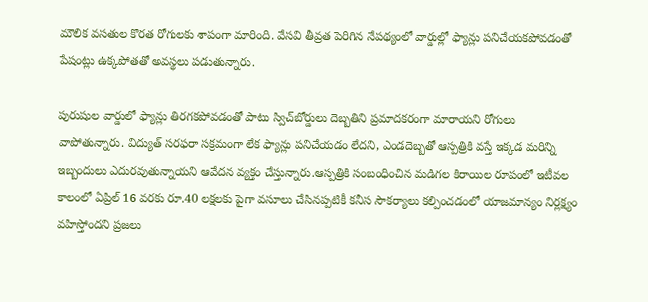మౌలిక వసతుల కొరత రోగులకు శాపంగా మారింది. వేసవి తీవ్రత పెరిగిన నేపథ్యంలో వార్డుల్లో ఫ్యాన్లు పనిచేయకపోవడంతో పేషంట్లు ఉక్కపోతతో అవస్థలు పడుతున్నారు.

పురుషుల వార్డులో ఫ్యాన్లు తిరగకపోవడంతో పాటు స్విచ్‌బోర్డులు దెబ్బతిని ప్రమాదకరంగా మారాయని రోగులు వాపోతున్నారు. విద్యుత్ సరఫరా సక్రమంగా లేక ఫ్యాన్లు పనిచేయడం లేదని, ఎండదెబ్బతో ఆస్పత్రికి వస్తే ఇక్కడ మరిన్ని ఇబ్బందులు ఎదురవుతున్నాయని ఆవేదన వ్యక్తం చేస్తున్నారు.ఆస్పత్రికి సంబంధించిన మడిగల కిరాయిల రూపంలో ఇటీవల కాలంలో ఏప్రిల్ 16 వరకు రూ.40 లక్షలకు పైగా వసూలు చేసినప్పటికీ కనీస సౌకర్యాలు కల్పించడంలో యాజమాన్యం నిర్లక్ష్యం వహిస్తోందని ప్రజలు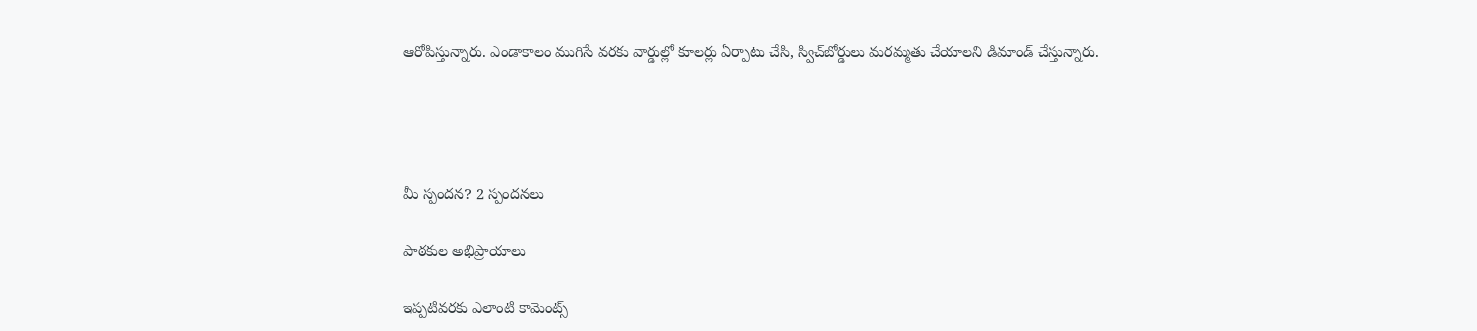ఆరోపిస్తున్నారు. ఎండాకాలం ముగిసే వరకు వార్డుల్లో కూలర్లు ఏర్పాటు చేసి, స్విచ్‌బోర్డులు మరమ్మతు చేయాలని డిమాండ్ చేస్తున్నారు.




మీ స్పందన? 2 స్పందనలు

పాఠకుల అభిప్రాయాలు

ఇప్పటివరకు ఎలాంటి కామెంట్స్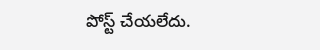పోస్ట్ చేయలేదు.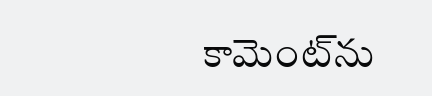కామెంట్‌ను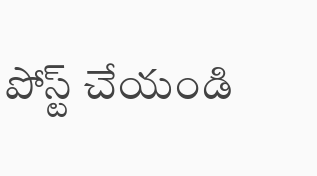పోస్ట్ చేయండి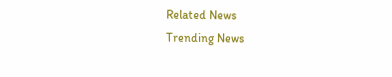Related News
Trending News